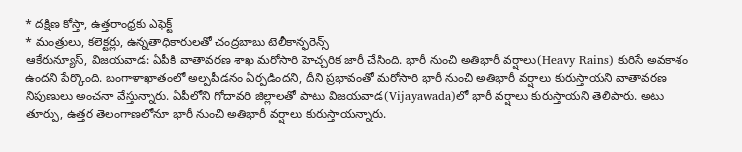* దక్షిణ కోస్తా, ఉత్తరాంధ్రకు ఎఫెక్ట్
* మంత్రులు, కలెక్టర్లు, ఉన్నతాధికారులతో చంద్రబాబు టెలీకాన్ఫరెన్స్
ఆకేరున్యూస్, విజయవాడ: ఏపీకి వాతావరణ శాఖ మరోసారి హెచ్చరిక జారీ చేసింది. భారీ నుంచి అతిభారీ వర్షాలు(Heavy Rains) కురిసే అవకాశం ఉందని పేర్కొంది. బంగాళాఖాతంలో అల్పపీడనం ఏర్పడిందని, దీని ప్రభావంతో మరోసారి భారీ నుంచి అతిభారీ వర్షాలు కురుస్తాయని వాతావరణ నిపుణులు అంచనా వేస్తున్నారు. ఏపీలోని గోదావరి జిల్లాలతో పాటు విజయవాడ(Vijayawada)లో భారీ వర్షాలు కురుస్తాయని తెలిపారు. అటు తూర్పు, ఉత్తర తెలంగాణలోనూ భారీ నుంచి అతిభారీ వర్షాలు కురుస్తాయన్నారు.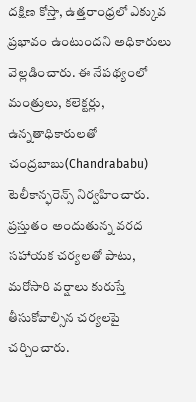దక్షిణ కోస్తా, ఉత్తరాంధ్రలో ఎక్కువ ప్రభావం ఉంటుందని అధికారులు వెల్లడించారు. ఈ నేపథ్యంలో మంత్రులు, కలెక్టర్లు, ఉన్నతాధికారులతో చంద్రబాబు(Chandrababu) టెలీకాన్ఫరెన్స్ నిర్వహించారు. ప్రస్తుతం అందుతున్న వరద సహాయక చర్యలతో పాటు, మరోసారి వర్షాలు కురుస్తే తీసుకోవాల్సిన చర్యలపై చర్చించారు.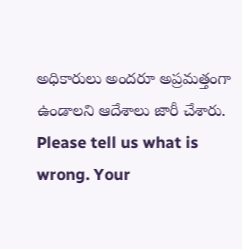అధికారులు అందరూ అప్రమత్తంగా ఉండాలని ఆదేశాలు జారీ చేశారు.
Please tell us what is wrong. Your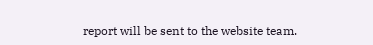report will be sent to the website team.